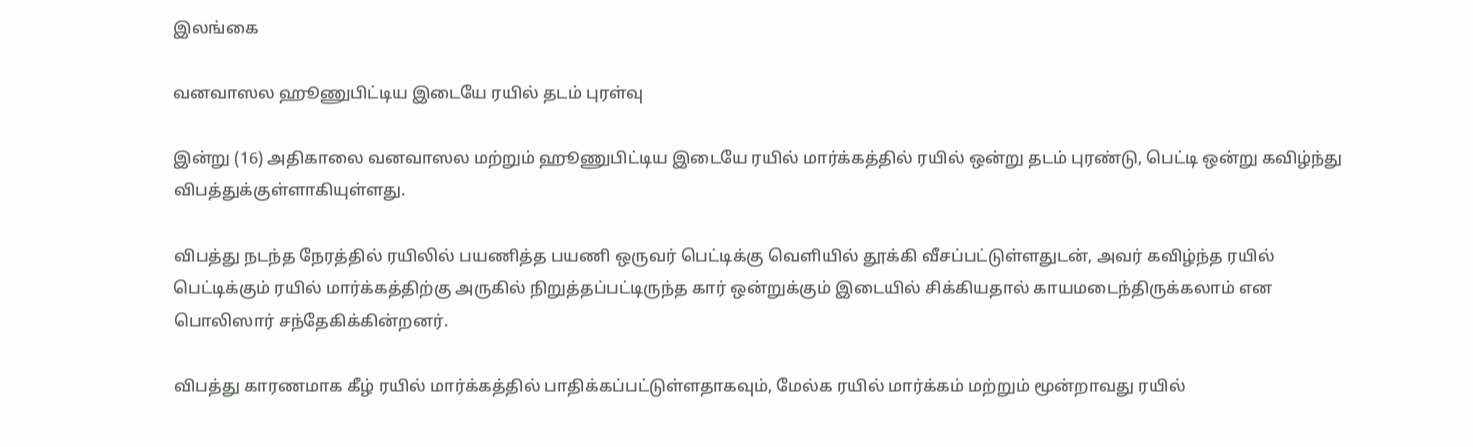இலங்கை

வனவாஸல ஹூணுபிட்டிய இடையே ரயில் தடம் புரள்வு

இன்று (16) அதிகாலை வனவாஸல மற்றும் ஹூணுபிட்டிய இடையே ரயில் மார்க்கத்தில் ரயில் ஒன்று தடம் புரண்டு, பெட்டி ஒன்று கவிழ்ந்து விபத்துக்குள்ளாகியுள்ளது.

விபத்து நடந்த நேரத்தில் ரயிலில் பயணித்த பயணி ஒருவர் பெட்டிக்கு வெளியில் தூக்கி வீசப்பட்டுள்ளதுடன், அவர் கவிழ்ந்த ரயில் பெட்டிக்கும் ரயில் மார்க்கத்திற்கு அருகில் நிறுத்தப்பட்டிருந்த கார் ஒன்றுக்கும் இடையில் சிக்கியதால் காயமடைந்திருக்கலாம் என பொலிஸார் சந்தேகிக்கின்றனர்.

விபத்து காரணமாக கீழ் ரயில் மார்க்கத்தில் பாதிக்கப்பட்டுள்ளதாகவும், மேல்க ரயில் மார்க்கம் மற்றும் மூன்றாவது ரயில்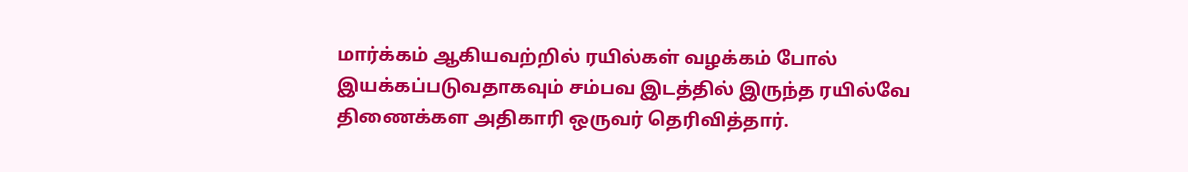மார்க்கம் ஆகியவற்றில் ரயில்கள் வழக்கம் போல் இயக்கப்படுவதாகவும் சம்பவ இடத்தில் இருந்த ரயில்வே திணைக்கள அதிகாரி ஒருவர் தெரிவித்தார்.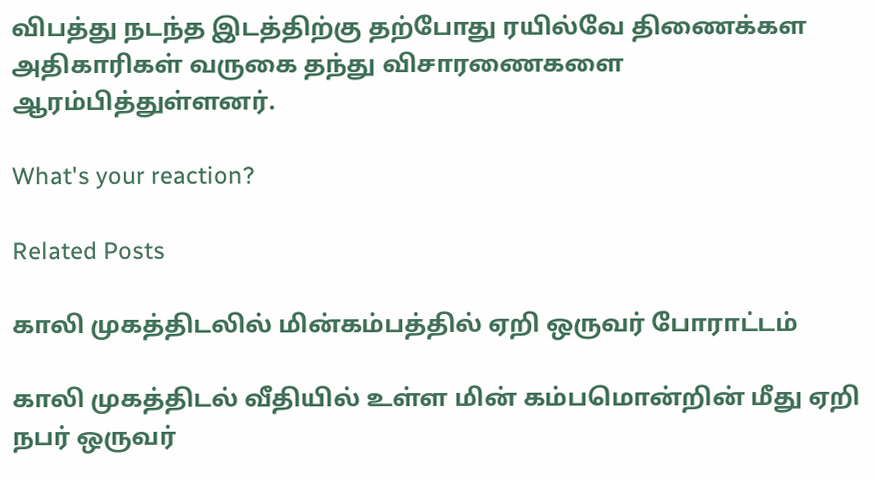விபத்து நடந்த இடத்திற்கு தற்போது ரயில்வே திணைக்கள அதிகாரிகள் வருகை தந்து விசாரணைகளை ஆரம்பித்துள்ளனர்.

What's your reaction?

Related Posts

காலி முகத்திடலில் மின்கம்பத்தில் ஏறி ஒருவர் போராட்டம்

காலி முகத்திடல் வீதியில் உள்ள மின் கம்பமொன்றின் மீது ஏறி நபர் ஒருவர்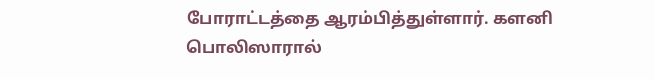போராட்டத்தை ஆரம்பித்துள்ளார். களனி பொலிஸாரால்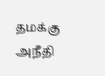தமக்கு அநீதி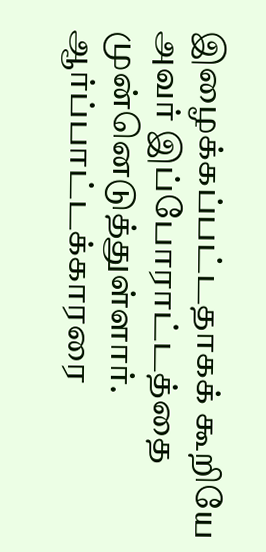இழைக்கப்பட்டதாகக் கூறியே அவர் இப்போராட்டத்தை முன்னெடுத்துள்ளார். ஆர்ப்பாட்டக்காரரை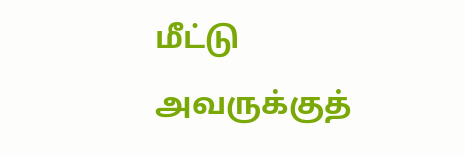மீட்டு அவருக்குத்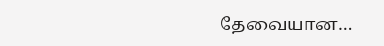தேவையான…